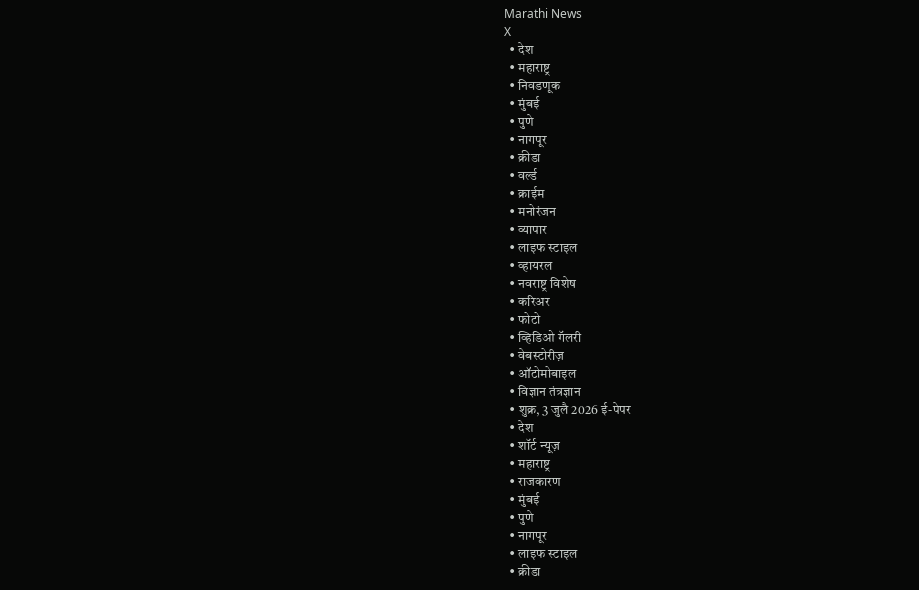Marathi News
X
  • देश
  • महाराष्ट्र
  • निवडणूक
  • मुंबई
  • पुणे
  • नागपूर
  • क्रीडा
  • वर्ल्ड
  • क्राईम
  • मनोरंजन
  • व्यापार
  • लाइफ स्टाइल
  • व्हायरल
  • नवराष्ट्र विशेष
  • करिअर
  • फोटो
  • व्हिडिओ गॅलरी
  • वेबस्टोरीज़
  • ऑटोमोबाइल
  • विज्ञान तंत्रज्ञान
  • शुक्र, 3 जुलै 2026 ई-पेपर
  • देश
  • शॉर्ट न्यूज़
  • महाराष्ट्र
  • राजकारण
  • मुंबई
  • पुणे
  • नागपूर
  • लाइफ स्टाइल
  • क्रीडा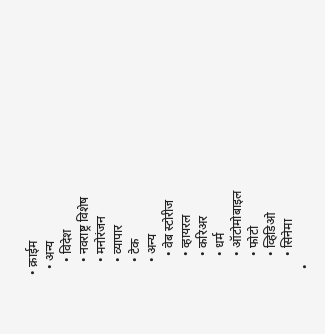• क्राईम
  • अन्य
    • विदेश
    • नवराष्ट्र विशेष
    • मनोरंजन
    • व्यापार
    • टेक
    • अन्य
      • वेब स्टोरीज
      • व्हायरल
      • करिअर
      • धर्म
      • ऑटोमोबाइल
      • फोटो
      • व्हिडिओ
      • सिनेमा
  •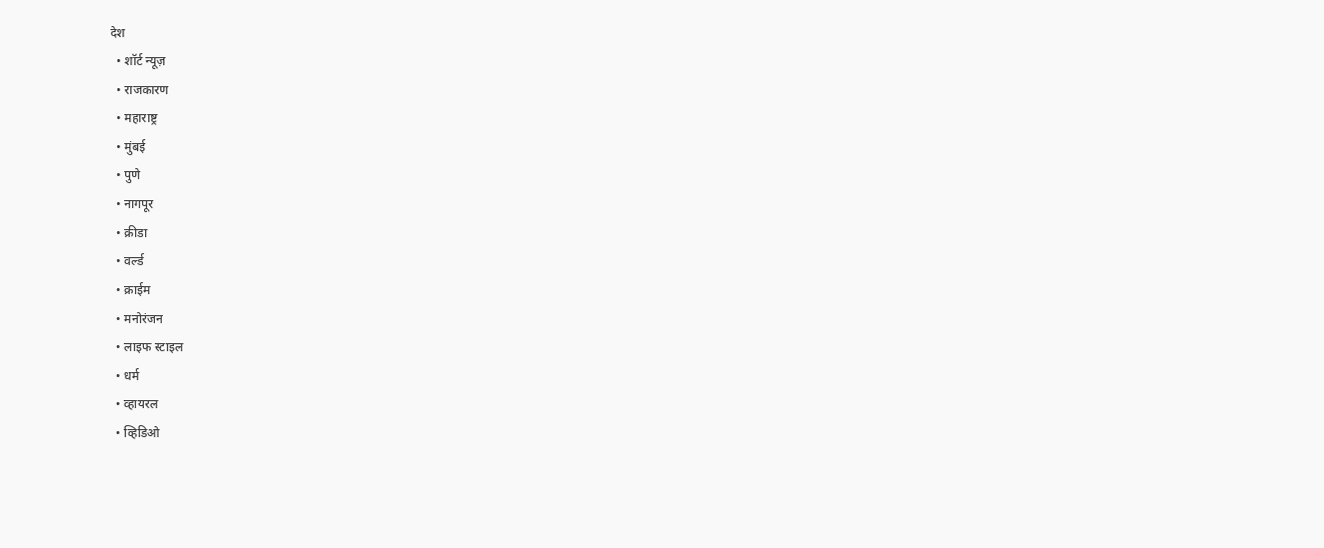देश
  • शॉर्ट न्यूज़
  • राजकारण
  • महाराष्ट्र
  • मुंबई
  • पुणे
  • नागपूर
  • क्रीडा
  • वर्ल्ड
  • क्राईम
  • मनोरंजन
  • लाइफ स्टाइल
  • धर्म
  • व्हायरल
  • व्हिडिओ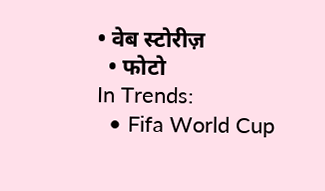• वेब स्टोरीज़
  • फोटो
In Trends:
  • Fifa World Cup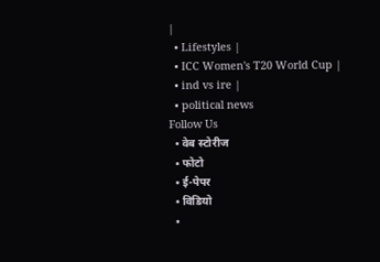|
  • Lifestyles |
  • ICC Women's T20 World Cup |
  • ind vs ire |
  • political news
Follow Us
  • वेब स्टोरीज
  • फोटो
  • ई-पेपर
  • विडियो
  •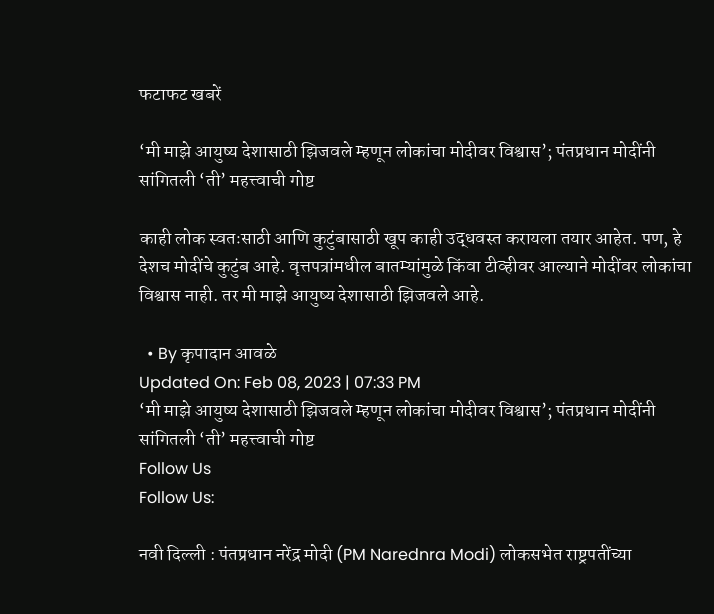फटाफट खबरें

‘मी माझे आयुष्य देशासाठी झिजवले म्हणून लोकांचा मोदीवर विश्वास’; पंतप्रधान मोदींनी सांगितली ‘ती’ महत्त्वाची गोष्ट

काही लोक स्वतःसाठी आणि कुटुंबासाठी खूप काही उद्धवस्त करायला तयार आहेत. पण, हे देशच मोदींचे कुटुंब आहे. वृत्तपत्रांमधील बातम्यांमुळे किंवा टीव्हीवर आल्याने मोदींवर लोकांचा विश्वास नाही. तर मी माझे आयुष्य देशासाठी झिजवले आहे.

  • By कृपादान आवळे
Updated On: Feb 08, 2023 | 07:33 PM
‘मी माझे आयुष्य देशासाठी झिजवले म्हणून लोकांचा मोदीवर विश्वास’; पंतप्रधान मोदींनी सांगितली ‘ती’ महत्त्वाची गोष्ट
Follow Us
Follow Us:

नवी दिल्ली : पंतप्रधान नरेंद्र मोदी (PM Narednra Modi) लोकसभेत राष्ट्रपतींच्या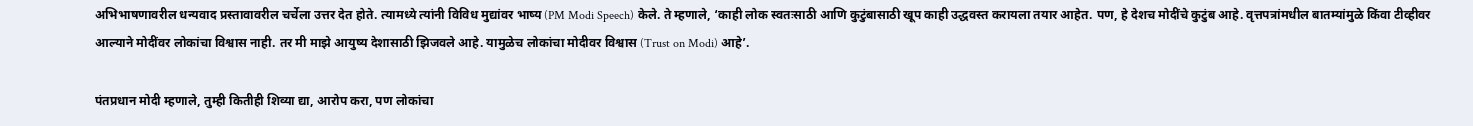अभिभाषणावरील धन्यवाद प्रस्तावावरील चर्चेला उत्तर देत होते. त्यामध्ये त्यांनी विविध मुद्यांवर भाष्य (PM Modi Speech) केले. ते म्हणाले, ‘काही लोक स्वतःसाठी आणि कुटुंबासाठी खूप काही उद्धवस्त करायला तयार आहेत. पण, हे देशच मोदींचे कुटुंब आहे. वृत्तपत्रांमधील बातम्यांमुळे किंवा टीव्हीवर आल्याने मोदींवर लोकांचा विश्वास नाही. तर मी माझे आयुष्य देशासाठी झिजवले आहे. यामुळेच लोकांचा मोदीवर विश्वास (Trust on Modi) आहे’.

पंतप्रधान मोदी म्हणाले, तुम्ही कितीही शिव्या द्या, आरोप करा, पण लोकांचा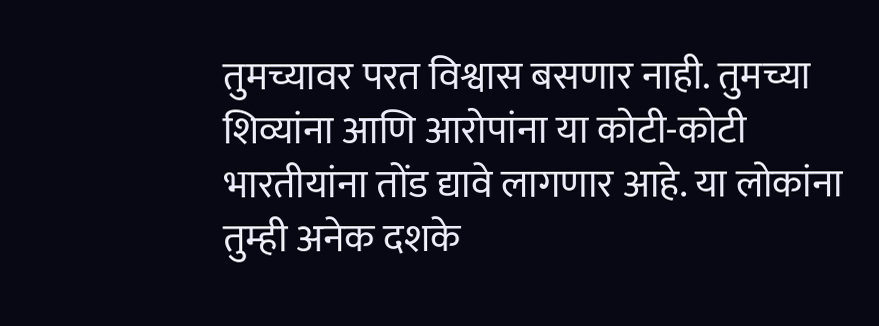तुमच्यावर परत विश्वास बसणार नाही. तुमच्या शिव्यांना आणि आरोपांना या कोटी-कोटी भारतीयांना तोंड द्यावे लागणार आहे. या लोकांना तुम्ही अनेक दशके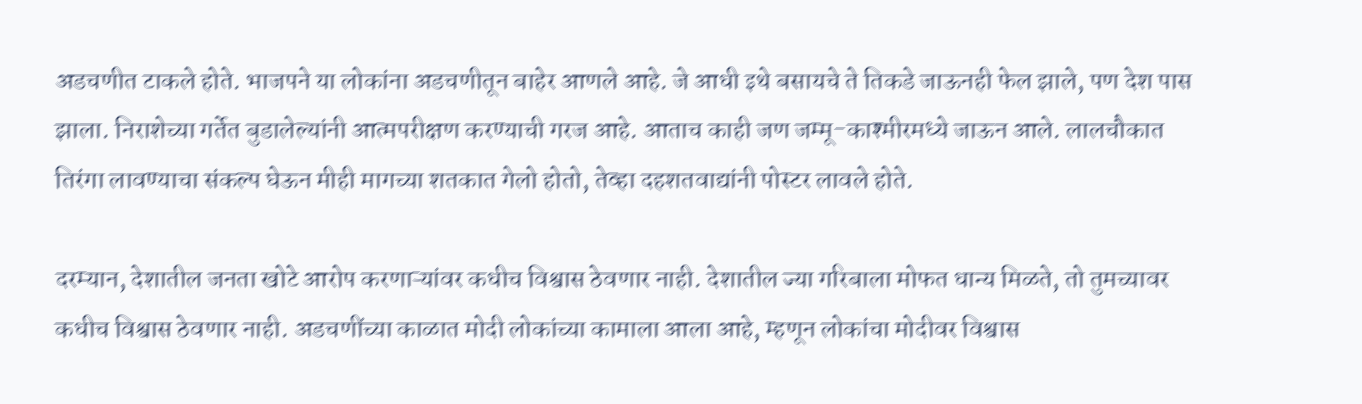अडचणीत टाकले होते. भाजपने या लोकांना अडचणीतून बाहेर आणले आहे. जे आधी इथे बसायचे ते तिकडे जाऊनही फेल झाले, पण देश पास झाला. निराशेच्या गर्तेत बुडालेल्यांनी आत्मपरीक्षण करण्याची गरज आहे. आताच काही जण जम्मू-काश्मीरमध्ये जाऊन आले. लालचौकात तिरंगा लावण्याचा संकल्प घेऊन मीही मागच्या शतकात गेलो होतो, तेव्हा दहशतवाद्यांनी पोस्टर लावले होते.

दरम्यान, देशातील जनता खोटे आरोप करणाऱ्यांवर कधीच विश्वास ठेवणार नाही. देशातील ज्या गरिबाला मोफत धान्य मिळते, तो तुमच्यावर कधीच विश्वास ठेवणार नाही. अडचणींच्या काळात मोदी लोकांच्या कामाला आला आहे, म्हणून लोकांचा मोदीवर विश्वास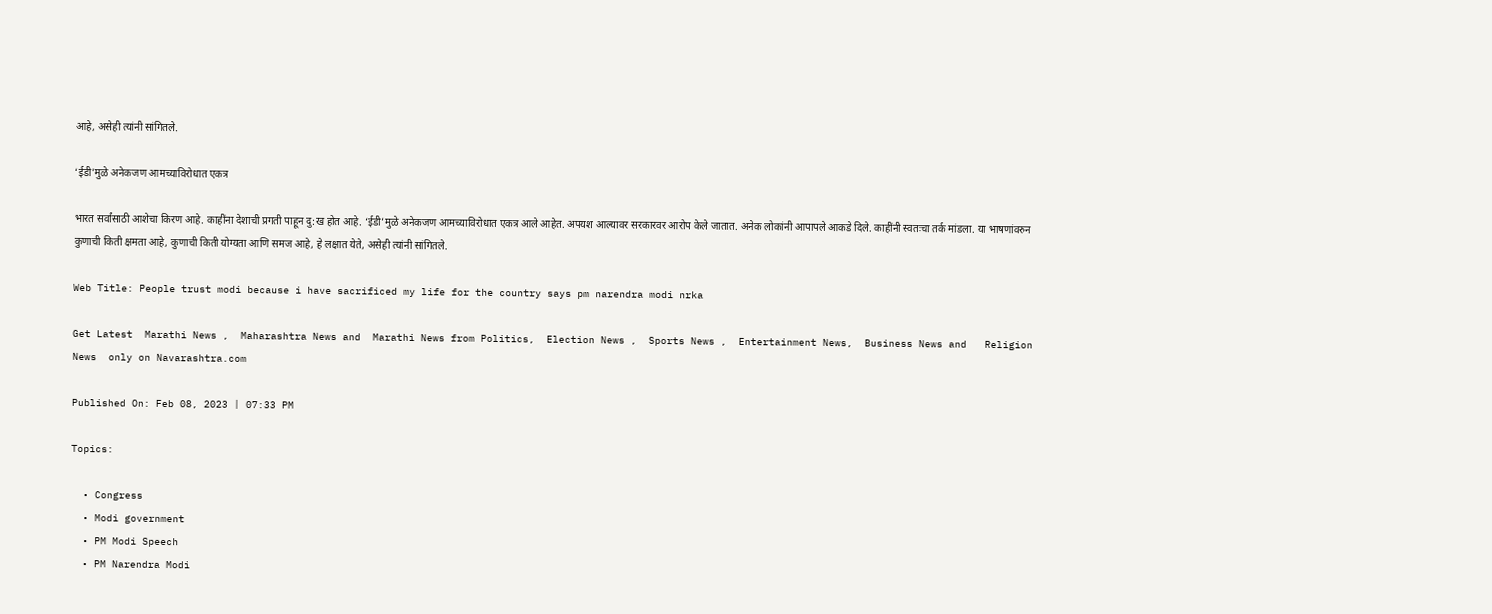आहे, असेही त्यांनी सांगितले.

‘ईडी’मुळे अनेकजण आमच्याविरोधात एकत्र

भारत सर्वांसाठी आशेचा किरण आहे. काहींना देशाची प्रगती पाहून दु:ख होत आहे. ‘ईडी’मुळे अनेकजण आमच्याविरोधात एकत्र आले आहेत. अपयश आल्यावर सरकारवर आरोप केले जातात. अनेक लोकांनी आपापले आकडे दिले. काहींनी स्वतःचा तर्क मांडला. या भाषणांवरुन कुणाची किती क्षमता आहे, कुणाची किती योग्यता आणि समज आहे, हे लक्षात येते, असेही त्यांनी सांगितले.

Web Title: People trust modi because i have sacrificed my life for the country says pm narendra modi nrka

Get Latest  Marathi News ,  Maharashtra News and  Marathi News from Politics,  Election News ,  Sports News ,  Entertainment News,  Business News and   Religion News  only on Navarashtra.com

Published On: Feb 08, 2023 | 07:33 PM

Topics:

  • Congress
  • Modi government
  • PM Modi Speech
  • PM Narendra Modi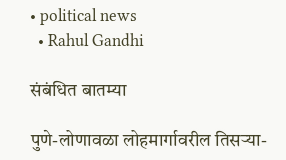• political news
  • Rahul Gandhi

संबंधित बातम्या

पुणे-लोणावळा लोहमार्गावरील तिसऱ्या-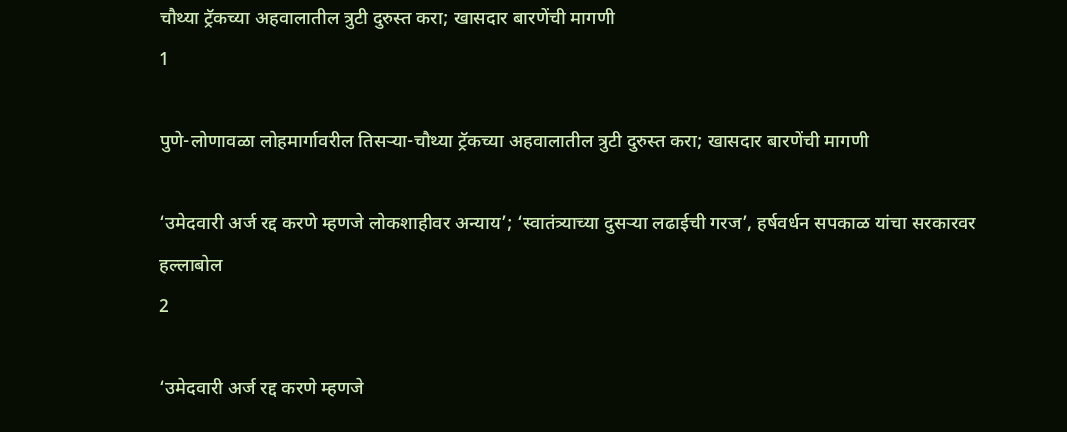चौथ्या ट्रॅकच्या अहवालातील त्रुटी दुरुस्त करा; खासदार बारणेंची मागणी
1

पुणे-लोणावळा लोहमार्गावरील तिसऱ्या-चौथ्या ट्रॅकच्या अहवालातील त्रुटी दुरुस्त करा; खासदार बारणेंची मागणी

‘उमेदवारी अर्ज रद्द करणे म्हणजे लोकशाहीवर अन्याय’; ‘स्वातंत्र्याच्या दुसऱ्या लढाईची गरज’, हर्षवर्धन सपकाळ यांचा सरकारवर हल्लाबोल
2

‘उमेदवारी अर्ज रद्द करणे म्हणजे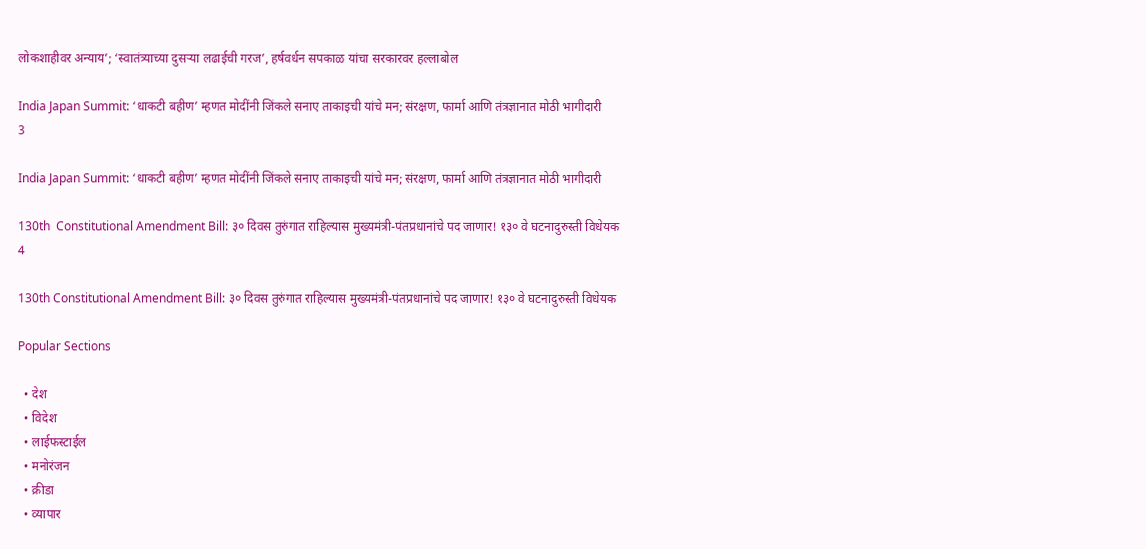लोकशाहीवर अन्याय’; ‘स्वातंत्र्याच्या दुसऱ्या लढाईची गरज’, हर्षवर्धन सपकाळ यांचा सरकारवर हल्लाबोल

India Japan Summit: ‘धाकटी बहीण’ म्हणत मोदींनी जिंकले सनाए ताकाइची यांचे मन; संरक्षण, फार्मा आणि तंत्रज्ञानात मोठी भागीदारी
3

India Japan Summit: ‘धाकटी बहीण’ म्हणत मोदींनी जिंकले सनाए ताकाइची यांचे मन; संरक्षण, फार्मा आणि तंत्रज्ञानात मोठी भागीदारी

130th  Constitutional Amendment Bill: ३० दिवस तुरुंगात राहिल्यास मुख्यमंत्री-पंतप्रधानांचे पद जाणार! १३० वे घटनादुरुस्ती विधेयक
4

130th Constitutional Amendment Bill: ३० दिवस तुरुंगात राहिल्यास मुख्यमंत्री-पंतप्रधानांचे पद जाणार! १३० वे घटनादुरुस्ती विधेयक

Popular Sections

  • देश
  • विदेश
  • लाईफस्टाईल
  • मनोरंजन
  • क्रीडा
  • व्यापार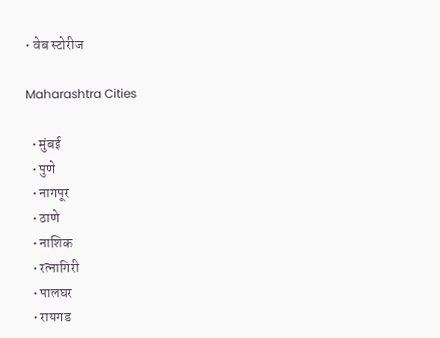• वेब स्टोरीज

Maharashtra Cities

  • मुंबई
  • पुणे
  • नागपूर
  • ठाणे
  • नाशिक
  • रत्नागिरी
  • पालघर
  • रायगड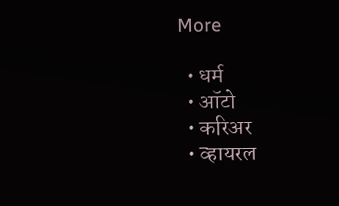More

  • धर्म
  • ऑटो
  • करिअर
  • व्हायरल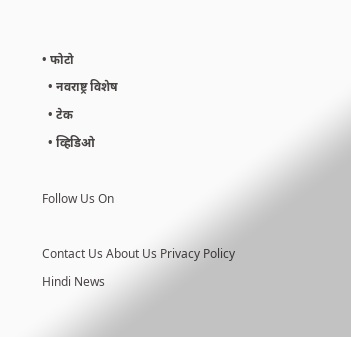• फोटो
  • नवराष्ट्र विशेष
  • टेक
  • व्हिडिओ

Follow Us On

Contact Us About Us Privacy Policy
Hindi News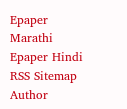Epaper Marathi Epaper Hindi RSS Sitemap Author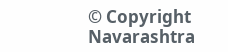© Copyright Navarashtra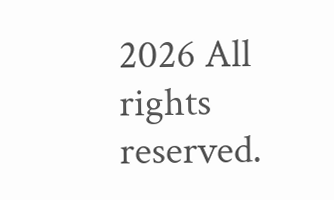2026 All rights reserved.